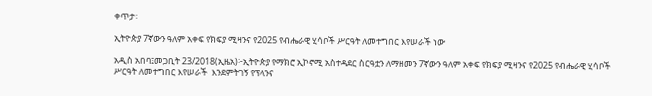ቀጥታ፡

ኢትዮጵያ 7ኛውን ዓለም አቀፍ የክፍያ ሚዛንና የ2025 የብሔራዊ ሂሳቦች ሥርዓት ለመተግበር እየሠራች ነው

አዲስ አበባ፤መጋቢት 23/2018(ኢዜአ)፦ኢትዮጵያ የማክሮ ኢኮኖሚ አስተዳደር ስርዓቷን ለማዘመን 7ኛውን ዓለም አቀፍ የክፍያ ሚዛንና የ2025 የብሔራዊ ሂሳቦች ሥርዓት ለመተግበር እየሠራች  እንደምትገኝ የፕላንና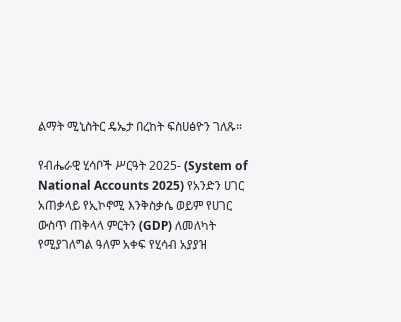ልማት ሚኒስትር ዴኤታ በረከት ፍስሀፅዮን ገለጹ።

የብሔራዊ ሂሳቦች ሥርዓት 2025- (System of National Accounts 2025) የአንድን ሀገር አጠቃላይ የኢኮኖሚ እንቅስቃሴ ወይም የሀገር ውስጥ ጠቅላላ ምርትን (GDP) ለመለካት የሚያገለግል ዓለም አቀፍ የሂሳብ አያያዝ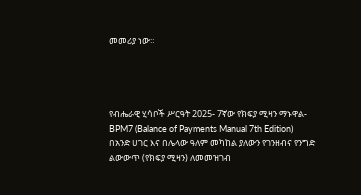መመሪያ ነው።




የብሔራዊ ሂሳቦች ሥርዓት 2025- 7ኛው የክፍያ ሚዛን ማኑዋል- BPM7 (Balance of Payments Manual 7th Edition) በአንድ ሀገር እና በሌላው ዓለም መካከል ያለውን የገንዘብና የንግድ ልውውጥ (የክፍያ ሚዛን) ለመመዝገብ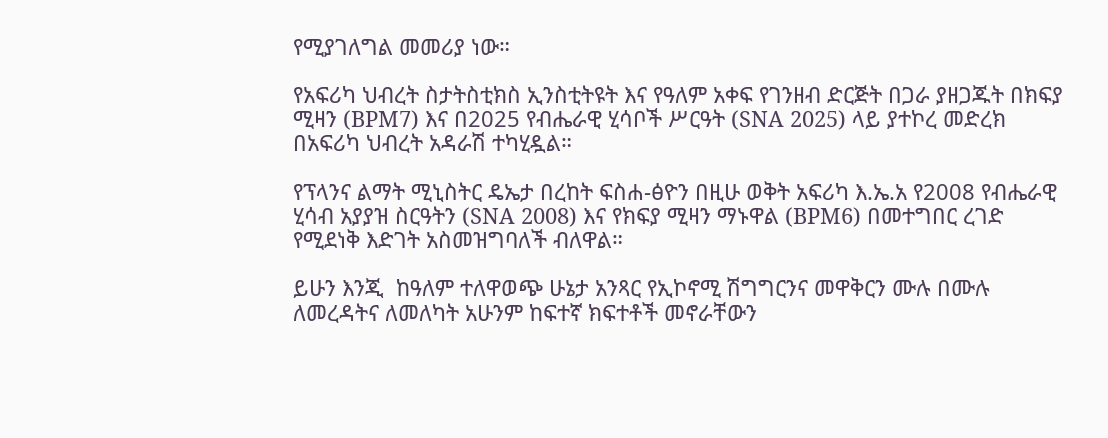የሚያገለግል መመሪያ ነው።

የአፍሪካ ህብረት ስታትስቲክስ ኢንስቲትዩት እና የዓለም አቀፍ የገንዘብ ድርጅት በጋራ ያዘጋጁት በክፍያ ሚዛን (BPM7) እና በ2025 የብሔራዊ ሂሳቦች ሥርዓት (SNA 2025) ላይ ያተኮረ መድረክ በአፍሪካ ህብረት አዳራሽ ተካሂዷል።

የፕላንና ልማት ሚኒስትር ዴኤታ በረከት ፍስሐ-ፅዮን በዚሁ ወቅት አፍሪካ እ.ኤ.አ የ2008 የብሔራዊ ሂሳብ አያያዝ ስርዓትን (SNA 2008) እና የክፍያ ሚዛን ማኑዋል (BPM6) በመተግበር ረገድ የሚደነቅ እድገት አስመዝግባለች ብለዋል።

ይሁን እንጂ  ከዓለም ተለዋወጭ ሁኔታ አንጻር የኢኮኖሚ ሽግግርንና መዋቅርን ሙሉ በሙሉ ለመረዳትና ለመለካት አሁንም ከፍተኛ ክፍተቶች መኖራቸውን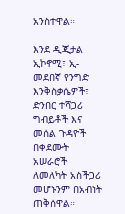አንስተዋል።

እንደ ዲጂታል ኢኮኖሚ፣ ኢ-መደበኛ የንግድ እንቅስቃሴዎች፣ ድንበር ተሻጋሪ ግብይቶች እና መሰል ጉዳዮች በቀደሙት አሠራሮች ለመለካት አስችጋሪ መሆኑንም በአብነት ጠቅሰዋል።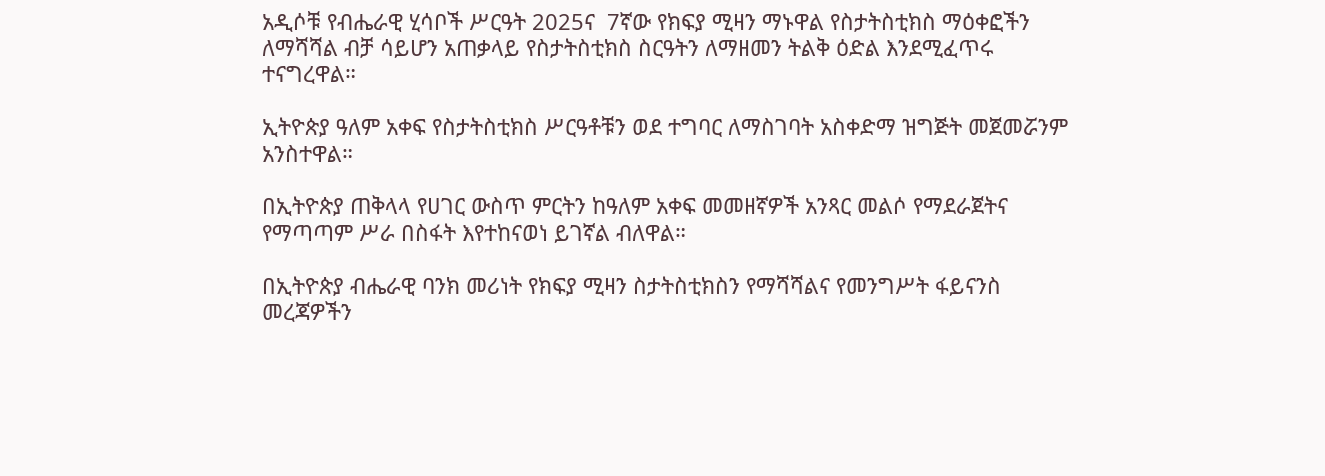አዲሶቹ የብሔራዊ ሂሳቦች ሥርዓት 2025ና  7ኛው የክፍያ ሚዛን ማኑዋል የስታትስቲክስ ማዕቀፎችን ለማሻሻል ብቻ ሳይሆን አጠቃላይ የስታትስቲክስ ስርዓትን ለማዘመን ትልቅ ዕድል እንደሚፈጥሩ ተናግረዋል።

ኢትዮጵያ ዓለም አቀፍ የስታትስቲክስ ሥርዓቶቹን ወደ ተግባር ለማስገባት አስቀድማ ዝግጅት መጀመሯንም አንስተዋል።

በኢትዮጵያ ጠቅላላ የሀገር ውስጥ ምርትን ከዓለም አቀፍ መመዘኛዎች አንጻር መልሶ የማደራጀትና የማጣጣም ሥራ በስፋት እየተከናወነ ይገኛል ብለዋል።

በኢትዮጵያ ብሔራዊ ባንክ መሪነት የክፍያ ሚዛን ስታትስቲክስን የማሻሻልና የመንግሥት ፋይናንስ መረጃዎችን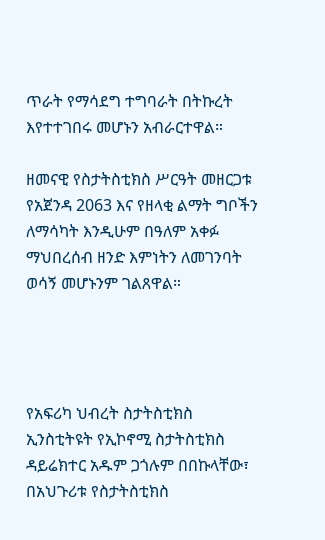ጥራት የማሳደግ ተግባራት በትኩረት እየተተገበሩ መሆኑን አብራርተዋል።

ዘመናዊ የስታትስቲክስ ሥርዓት መዘርጋቱ የአጀንዳ 2063 እና የዘላቂ ልማት ግቦችን ለማሳካት እንዲሁም በዓለም አቀፉ ማህበረሰብ ዘንድ እምነትን ለመገንባት ወሳኝ መሆኑንም ገልጸዋል።




የአፍሪካ ህብረት ስታትስቲክስ ኢንስቲትዩት የኢኮኖሚ ስታትስቲክስ ዳይሬክተር አዱም ጋጎሉም በበኩላቸው፣ በአህጉሪቱ የስታትስቲክስ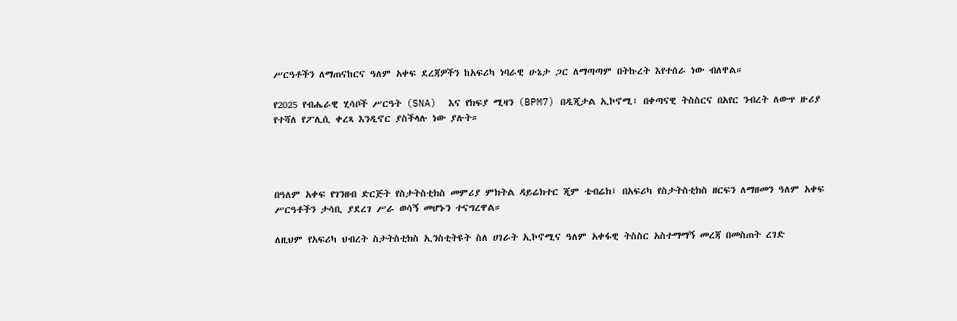ሥርዓቶችን ለማጠናከርና ዓለም አቀፍ ደረጃዎችን ከአፍሪካ ነባራዊ ሁኔታ ጋር ለማጣጣም በትኩረት እየተሰራ ነው ብለዋል።

የ2025 የብሔራዊ ሂሳቦች ሥርዓት (SNA)  እና የክፍያ ሚዛን (BPM7) በዲጂታል ኢኮኖሚ፣ በቀጣናዊ ትስስርና በአየር ንብረት ለውጥ ዙሪያ የተሻለ የፖሊሲ ቀረጻ እንዲኖር ያስችላሉ ነው ያሉት።




በዓለም አቀፍ የገንዘብ ድርጅት የስታትስቲክስ መምሪያ ምክትል ዳይሬክተር ጂም ቴብሬክ፤ በአፍሪካ የስታትስቲክስ ዘርፍን ለማዘመን ዓለም አቀፍ ሥርዓቶችን ታሳቢ ያደረገ ሥራ ወሳኝ መሆኑን ተናግረዋል።

ለዚህም የአፍሪካ ህብረት ስታትስቲክስ ኢንስቲትዩት ስለ ሀገራት ኢኮኖሚና ዓለም አቀፋዊ ትስስር አስተማማኝ መረጃ በመስጠት ረገድ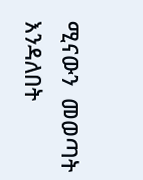ሚናውን  መወጣት እንዳለበት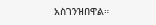አስገንዝበዋል።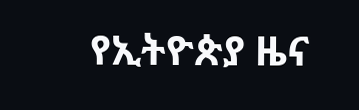የኢትዮጵያ ዜና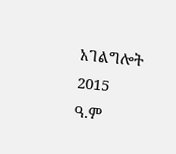አገልግሎት
2015
ዓ.ም